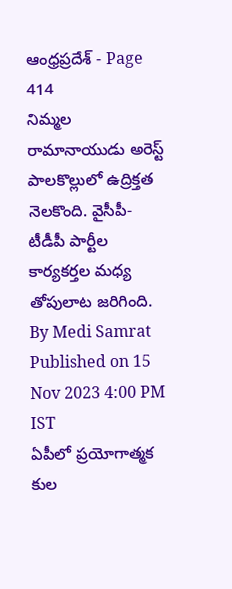ఆంధ్రప్రదేశ్ - Page 414
నిమ్మల రామానాయుడు అరెస్ట్
పాలకొల్లులో ఉద్రిక్తత నెలకొంది. వైసీపీ-టీడీపీ పార్టీల కార్యకర్తల మధ్య తోపులాట జరిగింది.
By Medi Samrat Published on 15 Nov 2023 4:00 PM IST
ఏపీలో ప్రయోగాత్మక కుల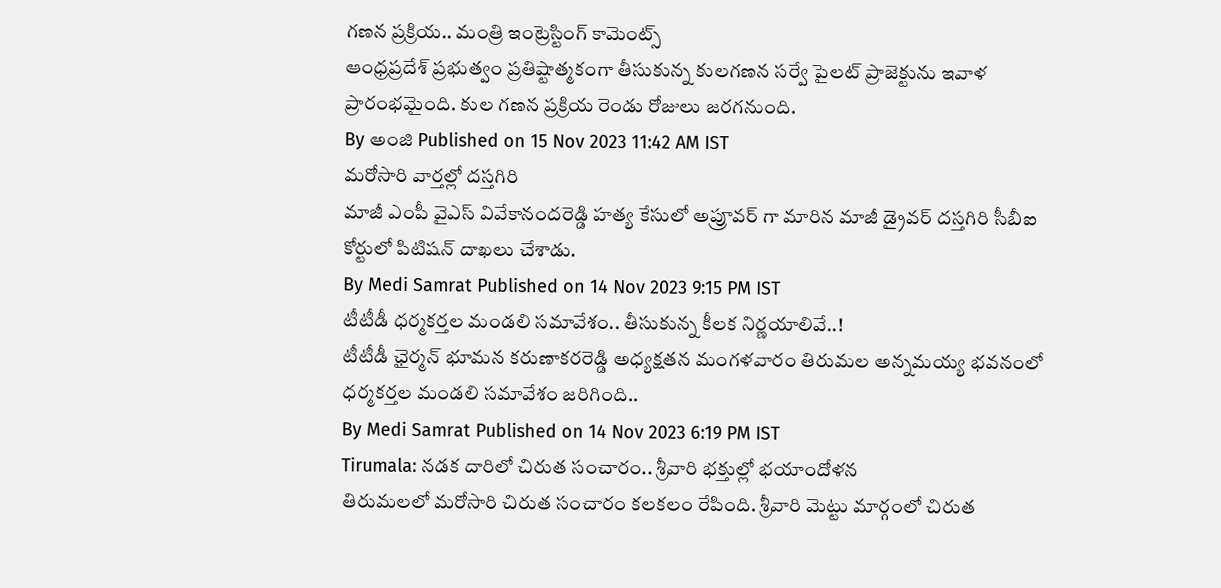గణన ప్రక్రియ.. మంత్రి ఇంట్రెస్టింగ్ కామెంట్స్
ఆంధ్రప్రదేశ్ ప్రభుత్వం ప్రతిష్టాత్మకంగా తీసుకున్న కులగణన సర్వే పైలట్ ప్రాజెక్టును ఇవాళ ప్రారంభమైంది. కుల గణన ప్రక్రియ రెండు రోజులు జరగనుంది.
By అంజి Published on 15 Nov 2023 11:42 AM IST
మరోసారి వార్తల్లో దస్తగిరి
మాజీ ఎంపీ వైఎస్ వివేకానందరెడ్డి హత్య కేసులో అప్రూవర్ గా మారిన మాజీ డ్రైవర్ దస్తగిరి సీబీఐ కోర్టులో పిటిషన్ దాఖలు చేశాడు.
By Medi Samrat Published on 14 Nov 2023 9:15 PM IST
టీటీడీ ధర్మకర్తల మండలి సమావేశం.. తీసుకున్న కీలక నిర్ణయాలివే..!
టీటీడీ ఛైర్మన్ భూమన కరుణాకరరెడ్డి అధ్యక్షతన మంగళవారం తిరుమల అన్నమయ్య భవనంలో ధర్మకర్తల మండలి సమావేశం జరిగింది..
By Medi Samrat Published on 14 Nov 2023 6:19 PM IST
Tirumala: నడక దారిలో చిరుత సంచారం.. శ్రీవారి భక్తుల్లో భయాందోళన
తిరుమలలో మరోసారి చిరుత సంచారం కలకలం రేపింది. శ్రీవారి మెట్టు మార్గంలో చిరుత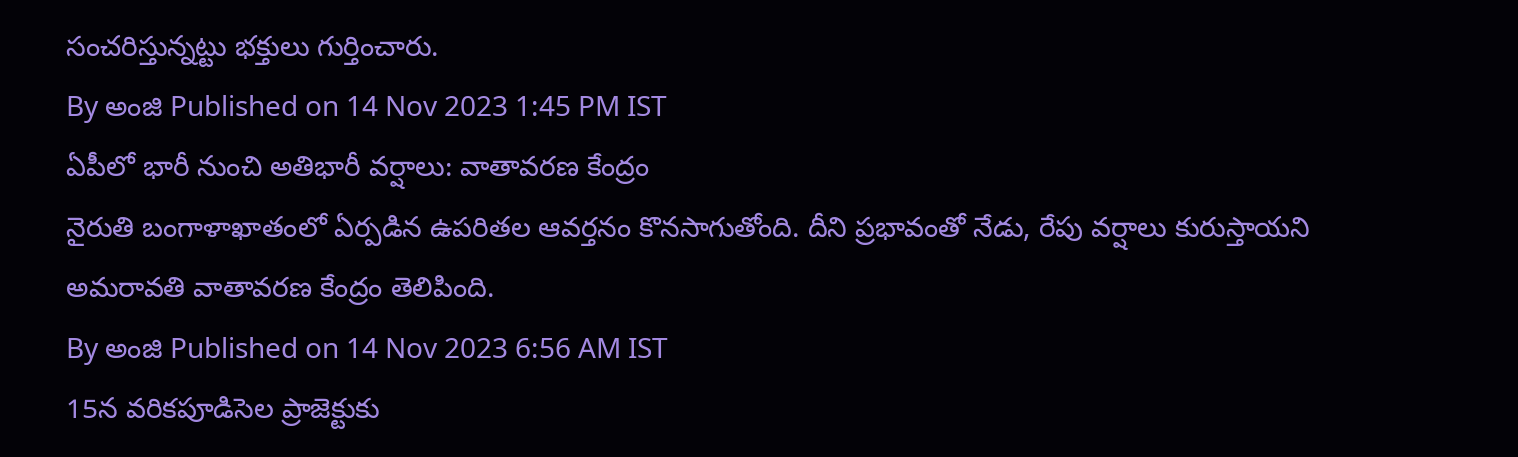సంచరిస్తున్నట్టు భక్తులు గుర్తించారు.
By అంజి Published on 14 Nov 2023 1:45 PM IST
ఏపీలో భారీ నుంచి అతిభారీ వర్షాలు: వాతావరణ కేంద్రం
నైరుతి బంగాళాఖాతంలో ఏర్పడిన ఉపరితల ఆవర్తనం కొనసాగుతోంది. దీని ప్రభావంతో నేడు, రేపు వర్షాలు కురుస్తాయని అమరావతి వాతావరణ కేంద్రం తెలిపింది.
By అంజి Published on 14 Nov 2023 6:56 AM IST
15న వరికపూడిసెల ప్రాజెక్టుకు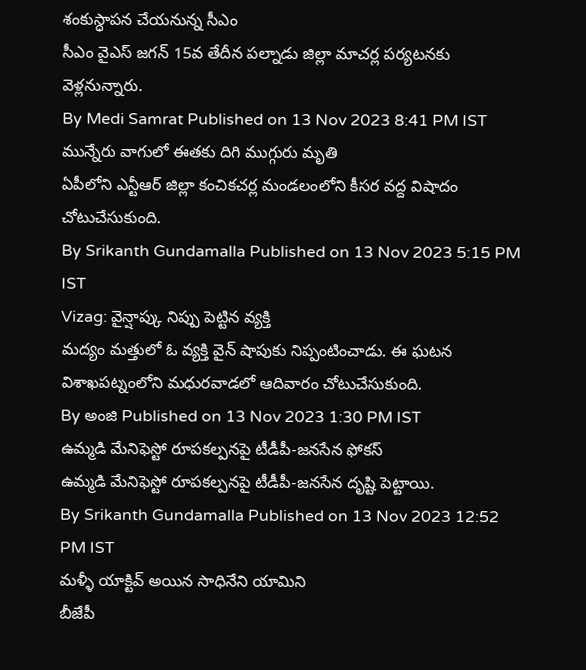శంకుస్ధాపన చేయనున్న సీఎం
సీఎం వైఎస్ జగన్ 15వ తేదీన పల్నాడు జిల్లా మాచర్ల పర్యటనకు వెళ్లనున్నారు.
By Medi Samrat Published on 13 Nov 2023 8:41 PM IST
మున్నేరు వాగులో ఈతకు దిగి ముగ్గురు మృతి
ఏపీలోని ఎన్టీఆర్ జిల్లా కంచికచర్ల మండలంలోని కీసర వద్ద విషాదం చోటుచేసుకుంది.
By Srikanth Gundamalla Published on 13 Nov 2023 5:15 PM IST
Vizag: వైన్షాప్కు నిప్పు పెట్టిన వ్యక్తి
మద్యం మత్తులో ఓ వ్యక్తి వైన్ షాపుకు నిప్పంటించాడు. ఈ ఘటన విశాఖపట్నంలోని మధురవాడలో ఆదివారం చోటుచేసుకుంది.
By అంజి Published on 13 Nov 2023 1:30 PM IST
ఉమ్మడి మేనిఫెస్టో రూపకల్పనపై టీడీపీ-జనసేన ఫోకస్
ఉమ్మడి మేనిఫెస్టో రూపకల్పనపై టీడీపీ-జనసేన దృష్టి పెట్టాయి.
By Srikanth Gundamalla Published on 13 Nov 2023 12:52 PM IST
మళ్ళీ యాక్టివ్ అయిన సాధినేని యామిని
బీజేపీ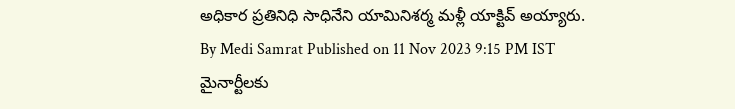అధికార ప్రతినిధి సాధినేని యామినిశర్మ మళ్లీ యాక్టివ్ అయ్యారు.
By Medi Samrat Published on 11 Nov 2023 9:15 PM IST
మైనార్టీలకు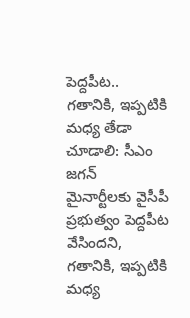పెద్దపీట.. గతానికి, ఇప్పటికి మధ్య తేడా చూడాలి: సీఎం జగన్
మైనార్టీలకు వైసీపీ ప్రభుత్వం పెద్దపీట వేసిందని, గతానికి, ఇప్పటికి మధ్య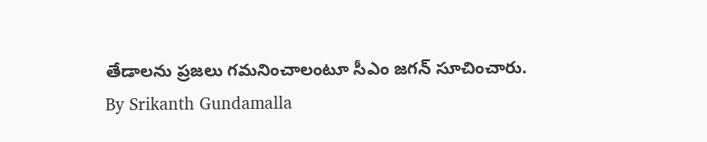తేడాలను ప్రజలు గమనించాలంటూ సీఎం జగన్ సూచించారు.
By Srikanth Gundamalla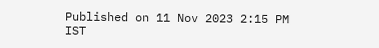Published on 11 Nov 2023 2:15 PM IST